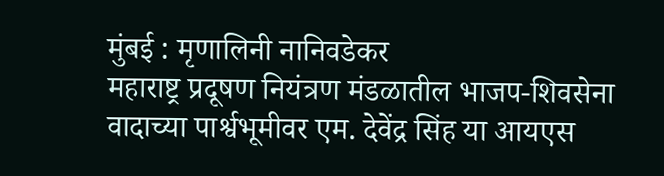मुंबई : मृणालिनी नानिवडेकर
महाराष्ट्र प्रदूषण नियंत्रण मंडळातील भाजप-शिवसेना वादाच्या पार्श्वभूमीवर एम. देवेंद्र सिंह या आयएस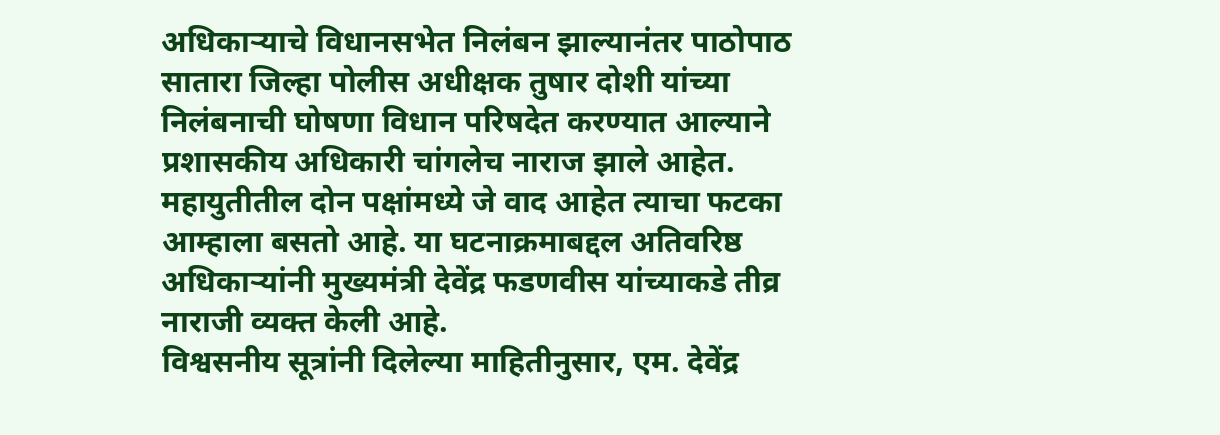अधिकाऱ्याचे विधानसभेत निलंबन झाल्यानंतर पाठोपाठ सातारा जिल्हा पोलीस अधीक्षक तुषार दोशी यांच्या निलंबनाची घोषणा विधान परिषदेत करण्यात आल्याने प्रशासकीय अधिकारी चांगलेच नाराज झाले आहेत. महायुतीतील दोन पक्षांमध्ये जे वाद आहेत त्याचा फटका आम्हाला बसतो आहे. या घटनाक्रमाबद्दल अतिवरिष्ठ अधिकाऱ्यांनी मुख्यमंत्री देवेंद्र फडणवीस यांच्याकडे तीव्र नाराजी व्यक्त केली आहे.
विश्वसनीय सूत्रांनी दिलेल्या माहितीनुसार, एम. देवेंद्र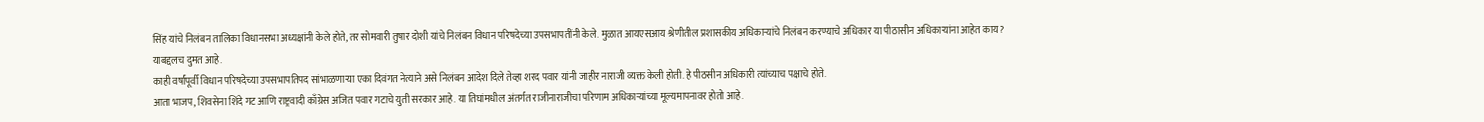सिंह यांचे निलंबन तालिका विधानसभा अध्यक्षांनी केले होते, तर सोमवारी तुषार दोशी यांचे निलंबन विधान परिषदेच्या उपसभापतींनी केले. मुळात आयएसआय श्रेणीतील प्रशासकीय अधिकाऱ्यांचे निलंबन करण्याचे अधिकार या पीठासीन अधिकाऱ्यांना आहेत काय? याबद्दलच दुमत आहे.
काही वर्षांपूर्वी विधान परिषदेच्या उपसभापतिपद सांभाळणाऱ्या एका दिवंगत नेत्याने असे निलंबन आदेश दिले तेव्हा शरद पवार यांनी जाहीर नाराजी व्यक्त केली होती. हे पीठसीन अधिकारी त्यांच्याच पक्षाचे होते.
आता भाजप, शिवसेना शिंदे गट आणि राष्ट्रवादी काँग्रेस अजित पवार गटाचे युती सरकार आहे. या तिघांमधील अंतर्गत राजीनाराजीचा परिणाम अधिकाऱ्यांच्या मूल्यमापनावर होतो आहे.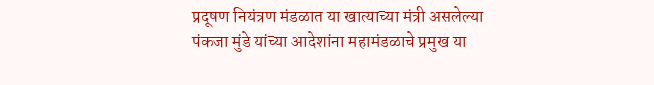प्रदूषण नियंत्रण मंडळात या खात्याच्या मंत्री असलेल्या पंकजा मुंडे यांच्या आदेशांना महामंडळाचे प्रमुख या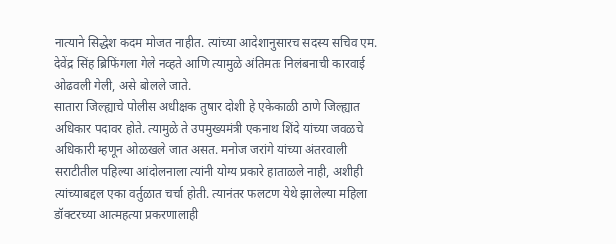नात्याने सिद्धेश कदम मोजत नाहीत. त्यांच्या आदेशानुसारच सदस्य सचिव एम. देवेंद्र सिंह ब्रिफिंगला गेले नव्हते आणि त्यामुळे अंतिमतः निलंबनाची कारवाई ओढवली गेली, असे बोलले जाते.
सातारा जिल्ह्याचे पोलीस अधीक्षक तुषार दोशी हे एकेकाळी ठाणे जिल्ह्यात अधिकार पदावर होते. त्यामुळे ते उपमुख्यमंत्री एकनाथ शिंदे यांच्या जवळचे अधिकारी म्हणून ओळखले जात असत. मनोज जरांगे यांच्या अंतरवाली सराटीतील पहिल्या आंदोलनाला त्यांनी योग्य प्रकारे हाताळले नाही, अशीही त्यांच्याबद्दल एका वर्तुळात चर्चा होती. त्यानंतर फलटण येथे झालेल्या महिला डॉक्टरच्या आत्महत्या प्रकरणालाही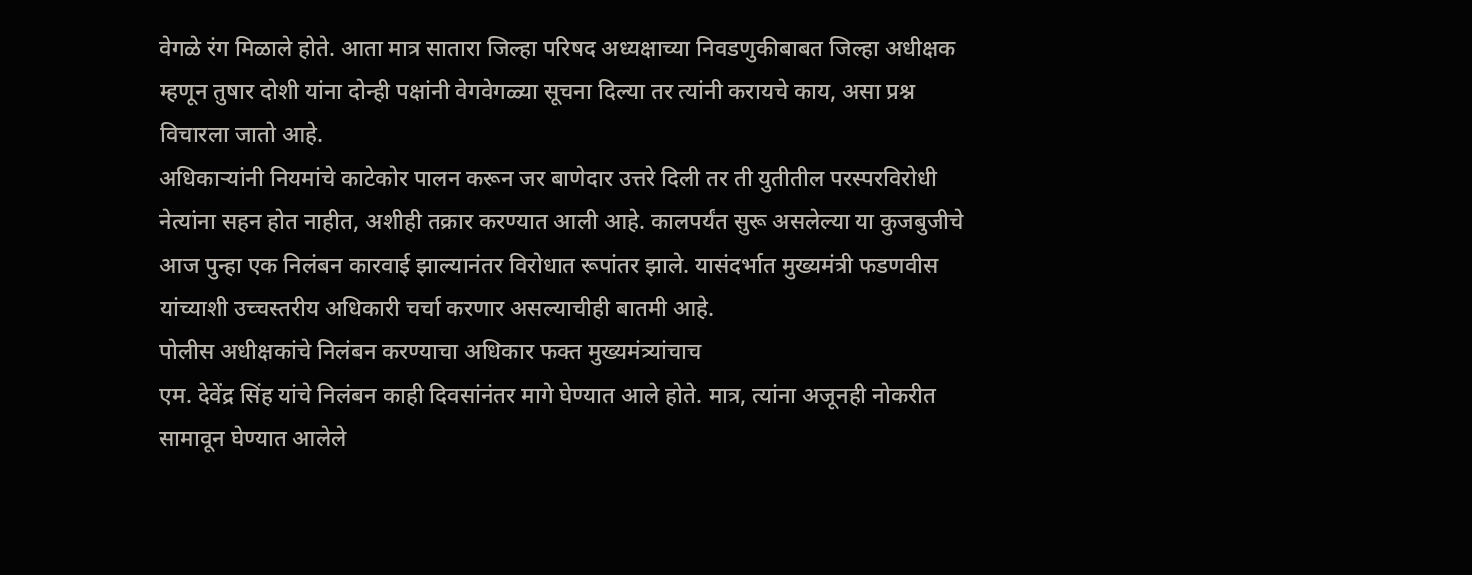वेगळे रंग मिळाले होते. आता मात्र सातारा जिल्हा परिषद अध्यक्षाच्या निवडणुकीबाबत जिल्हा अधीक्षक म्हणून तुषार दोशी यांना दोन्ही पक्षांनी वेगवेगळ्या सूचना दिल्या तर त्यांनी करायचे काय, असा प्रश्न विचारला जातो आहे.
अधिकाऱ्यांनी नियमांचे काटेकोर पालन करून जर बाणेदार उत्तरे दिली तर ती युतीतील परस्परविरोधी नेत्यांना सहन होत नाहीत, अशीही तक्रार करण्यात आली आहे. कालपर्यंत सुरू असलेल्या या कुजबुजीचे आज पुन्हा एक निलंबन कारवाई झाल्यानंतर विरोधात रूपांतर झाले. यासंदर्भात मुख्यमंत्री फडणवीस यांच्याशी उच्चस्तरीय अधिकारी चर्चा करणार असल्याचीही बातमी आहे.
पोलीस अधीक्षकांचे निलंबन करण्याचा अधिकार फक्त मुख्यमंत्र्यांचाच
एम. देवेंद्र सिंह यांचे निलंबन काही दिवसांनंतर मागे घेण्यात आले होते. मात्र, त्यांना अजूनही नोकरीत सामावून घेण्यात आलेले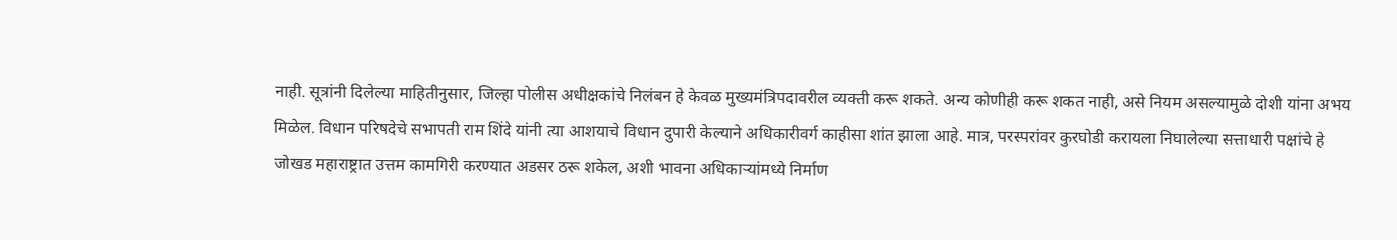नाही. सूत्रांनी दिलेल्या माहितीनुसार, जिल्हा पोलीस अधीक्षकांचे निलंबन हे केवळ मुख्यमंत्रिपदावरील व्यक्ती करू शकते. अन्य कोणीही करू शकत नाही, असे नियम असल्यामुळे दोशी यांना अभय मिळेल. विधान परिषदेचे सभापती राम शिंदे यांनी त्या आशयाचे विधान दुपारी केल्याने अधिकारीवर्ग काहीसा शांत झाला आहे. मात्र, परस्परांवर कुरघोडी करायला निघालेल्या सत्ताधारी पक्षांचे हे जोखड महाराष्ट्रात उत्तम कामगिरी करण्यात अडसर ठरू शकेल, अशी भावना अधिकाऱ्यांमध्ये निर्माण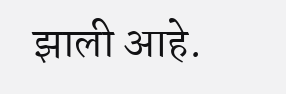झाली आहे.